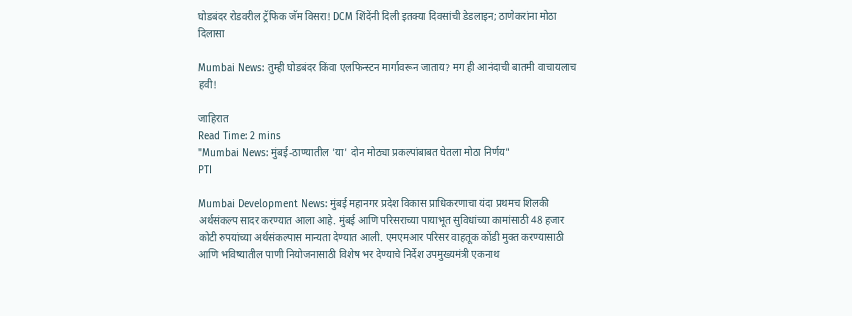घोडबंदर रोडवरील ट्रॅफिक जॅम विसरा! DCM शिंदेंनी दिली इतक्या दिवसांची डेडलाइन; ठाणेकरांना मोठा दिलासा

Mumbai News: तुम्ही घोडबंदर किंवा एलफिन्स्टन मार्गावरून जाताय? मग ही आनंदाची बातमी वाचायलाच हवी!

जाहिरात
Read Time: 2 mins
"Mumbai News: मुंबई-ठाण्यातील 'या' दोन मोठ्या प्रकल्पांबाबत घेतला मोठा निर्णय"
PTI

Mumbai Development News: मुंबई महानगर प्रदेश विकास प्राधिकरणाचा यंदा प्रथमच शिलकी अर्थसंकल्प सादर करण्यात आला आहे. मुंबई आणि परिसराच्या पायाभूत सुविधांच्या कामांसाठी 48 हजार कोटी रुपयांच्या अर्थसंकल्पास मान्यता देण्यात आली. एमएमआर परिसर वाहतूक कोंडी मुक्त करण्यासाठी आणि भविष्यातील पाणी नियोजनासाठी विशेष भर देण्याचे निर्देश उपमुख्यमंत्री एकनाथ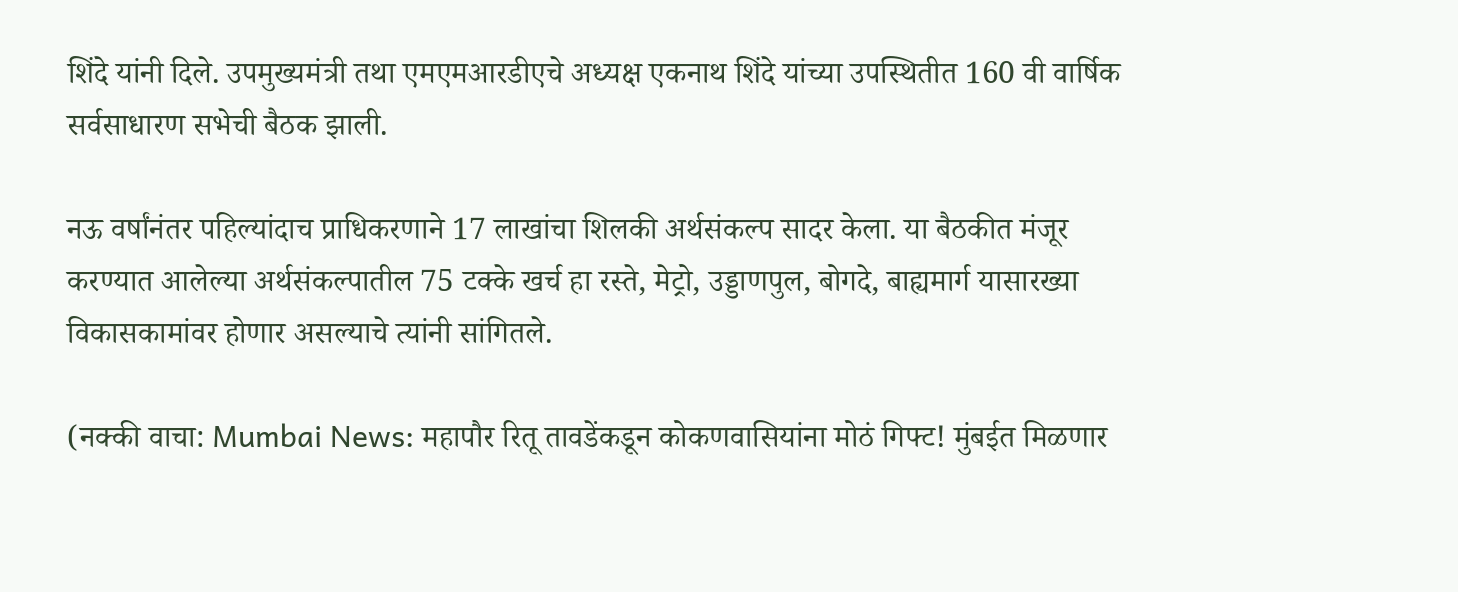शिंदे यांनी दिले. उपमुख्यमंत्री तथा एमएमआरडीएचे अध्यक्ष एकनाथ शिंदे यांच्या उपस्थितीत 160 वी वार्षिक सर्वसाधारण सभेची बैठक झाली.

नऊ वर्षांनंतर पहिल्यांदाच प्राधिकरणाने 17 लाखांचा शिलकी अर्थसंकल्प सादर केला. या बैठकीत मंजूर करण्यात आलेल्या अर्थसंकल्पातील 75 टक्के खर्च हा रस्ते, मेट्रो, उड्डाणपुल, बोगदे, बाह्यमार्ग यासारख्या विकासकामांवर होणार असल्याचे त्यांनी सांगितले.

(नक्की वाचा: Mumbai News: महापौर रितू तावडेंकडून कोकणवासियांना मोठं गिफ्ट! मुंबईत मिळणार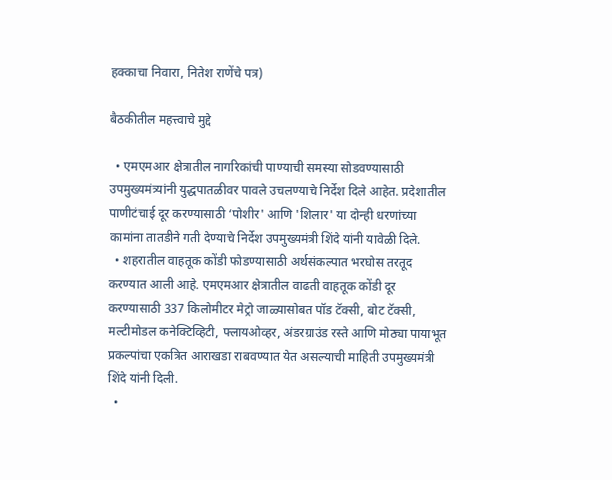हक्काचा निवारा, नितेश राणेंचे पत्र)

बैठकीतील महत्त्वाचे मुद्दे

  • एमएमआर क्षेत्रातील नागरिकांची पाण्याची समस्या सोडवण्यासाठी उपमुख्यमंत्र्यांनी युद्धपातळीवर पावले उचलण्याचे निर्देश दिले आहेत. प्रदेशातील पाणीटंचाई दूर करण्यासाठी ‘पोशीर' आणि 'शिलार' या दोन्ही धरणांच्या कामांना तातडीने गती देण्याचे निर्देश उपमुख्यमंत्री शिंदे यांनी यावेळी दिले.
  • शहरातील वाहतूक कोंडी फोडण्यासाठी अर्थसंकल्पात भरघोस तरतूद करण्यात आली आहे. एमएमआर क्षेत्रातील वाढती वाहतूक कोंडी दूर करण्यासाठी 337 किलोमीटर मेट्रो जाळ्यासोबत पॉड टॅक्सी, बोट टॅक्सी, मल्टीमोडल कनेक्टिव्हिटी, फ्लायओव्हर, अंडरग्राउंड रस्ते आणि मोठ्या पायाभूत प्रकल्पांचा एकत्रित आराखडा राबवण्यात येत असल्याची माहिती उपमुख्यमंत्री शिंदे यांनी दिली.
  •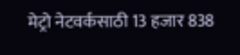मेट्रो नेटवर्कसाठी 13 हजार 838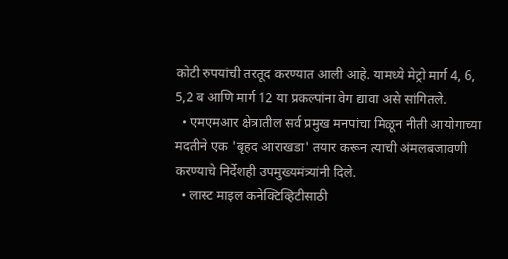कोटी रुपयांची तरतूद करण्यात आली आहे. यामध्ये मेट्रो मार्ग 4, 6, 5,2 ब आणि मार्ग 12 या प्रकल्पांना वेग द्यावा असे सांगितले.
  • एमएमआर क्षेत्रातील सर्व प्रमुख मनपांचा मिळून नीती आयोगाच्या मदतीने एक 'बृहद आराखडा' तयार करून त्याची अंमलबजावणी करण्याचे निर्देशही उपमुख्यमंत्र्यांनी दिले.
  • लास्ट माइल कनेक्टिव्हिटीसाठी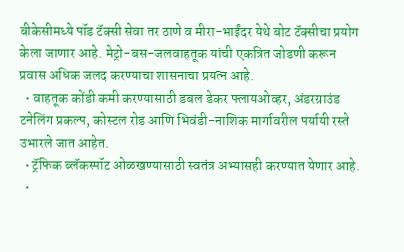बीकेसीमध्ये पॉड टॅक्सी सेवा तर ठाणे व मीरा-भाईंदर येथे बोट टॅक्सीचा प्रयोग केला जाणार आहे. मेट्रो-बस-जलवाहतूक यांची एकत्रित जोडणी करून प्रवास अधिक जलद करण्याचा शासनाचा प्रयत्न आहे.
  • वाहतूक कोंडी कमी करण्यासाठी डबल डेकर फ्लायओव्हर, अंडरग्राउंड टनेलिंग प्रकल्प, कोस्टल रोड आणि भिवंडी-नाशिक मार्गावरील पर्यायी रस्ते उभारले जात आहेत.
  • ट्रॅफिक ब्लॅकस्पॉट ओळखण्यासाठी स्वतंत्र अभ्यासही करण्यात येणार आहे.
  •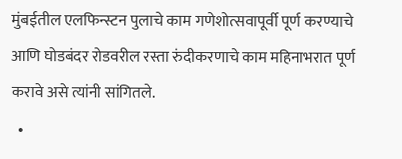मुंबईतील एलफिन्स्टन पुलाचे काम गणेशोत्सवापूर्वी पूर्ण करण्याचे आणि घोडबंदर रोडवरील रस्ता रुंदीकरणाचे काम महिनाभरात पूर्ण करावे असे त्यांनी सांगितले.
  •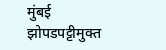मुंबई झोपडपट्टीमुक्त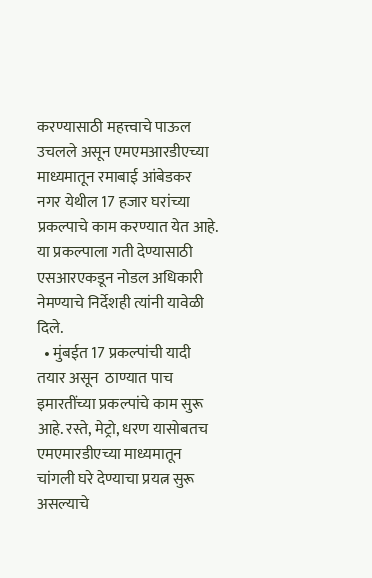करण्यासाठी महत्त्वाचे पाऊल उचलले असून एमएमआरडीएच्या माध्यमातून रमाबाई आंबेडकर नगर येथील 17 हजार घरांच्या प्रकल्पाचे काम करण्यात येत आहे. या प्रकल्पाला गती देण्यासाठी एसआरएकडून नोडल अधिकारी नेमण्याचे निर्देशही त्यांनी यावेळी दिले.
  • मुंबईत 17 प्रकल्पांची यादी तयार असून  ठाण्यात पाच इमारतींच्या प्रकल्पांचे काम सुरू आहे. रस्ते, मेट्रो, धरण यासोबतच एमएमारडीएच्या माध्यमातून चांगली घरे देण्याचा प्रयत्न सुरू असल्याचे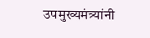उपमुख्यमंत्र्यांनी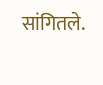सांगितले.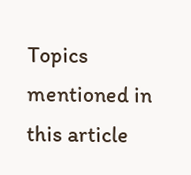Topics mentioned in this article